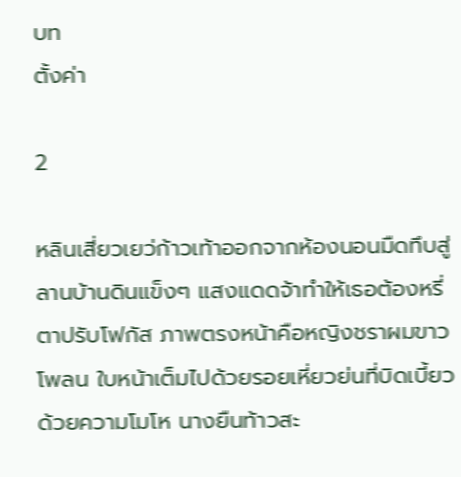บท
ตั้งค่า

2

หลินเสี่ยวเยว่ก้าวเท้าออกจากห้องนอนมืดทึบสู่ลานบ้านดินแข็งๆ แสงแดดจ้าทำให้เธอต้องหรี่ตาปรับโฟกัส ภาพตรงหน้าคือหญิงชราผมขาวโพลน ใบหน้าเต็มไปด้วยรอยเหี่ยวย่นที่บิดเบี้ยวด้วยความโมโห นางยืนท้าวสะ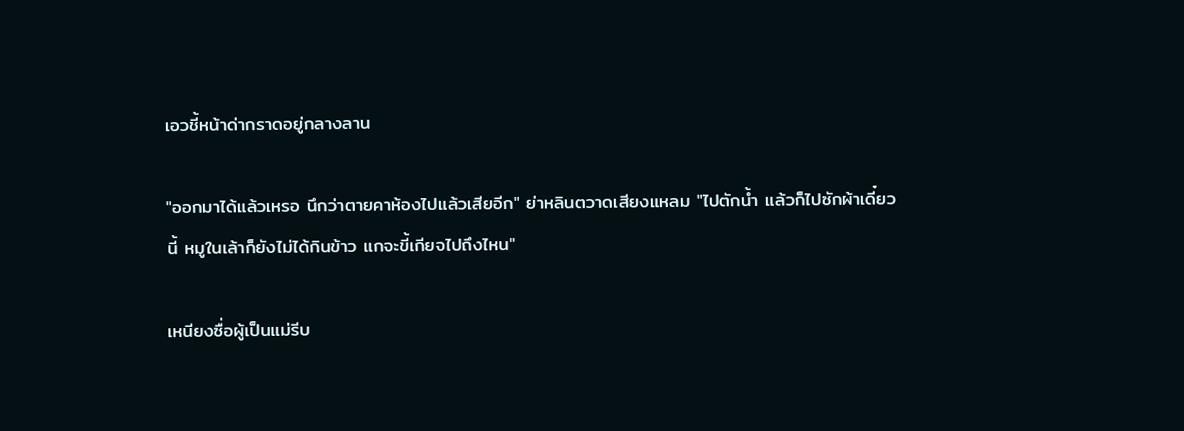เอวชี้หน้าด่ากราดอยู่กลางลาน

"ออกมาได้แล้วเหรอ นึกว่าตายคาห้องไปแล้วเสียอีก" ย่าหลินตวาดเสียงแหลม "ไปตักน้ำ แล้วก็ไปซักผ้าเดี๋ยวนี้ หมูในเล้าก็ยังไม่ได้กินข้าว แกจะขี้เกียจไปถึงไหน"

เหนียงซื่อผู้เป็นแม่รีบ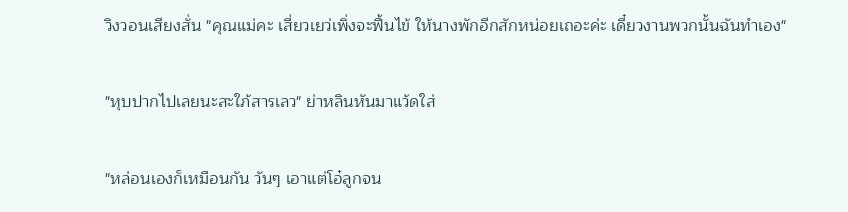วิงวอนเสียงสั่น "คุณแม่คะ เสี่ยวเยว่เพิ่งจะฟื้นไข้ ให้นางพักอีกสักหน่อยเถอะค่ะ เดี๋ยวงานพวกนั้นฉันทำเอง"

"หุบปากไปเลยนะสะใภ้สารเลว" ย่าหลินหันมาแว้ดใส่

"หล่อนเองก็เหมือนกัน วันๆ เอาแต่โอ๋ลูกจน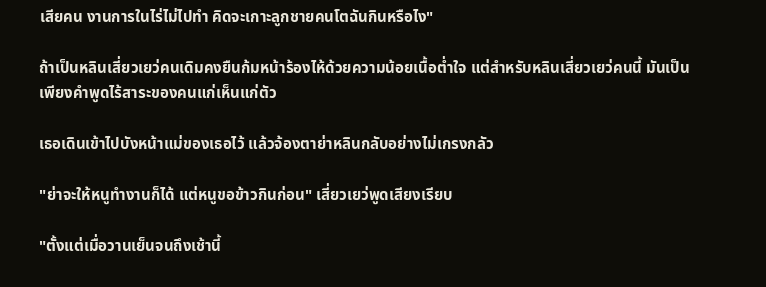เสียคน งานการในไร่ไม่ไปทำ คิดจะเกาะลูกชายคนโตฉันกินหรือไง"

ถ้าเป็นหลินเสี่ยวเยว่คนเดิมคงยืนก้มหน้าร้องไห้ด้วยความน้อยเนื้อต่ำใจ แต่สำหรับหลินเสี่ยวเยว่คนนี้ มันเป็นเพียงคำพูดไร้สาระของคนแก่เห็นแก่ตัว

เธอเดินเข้าไปบังหน้าแม่ของเธอไว้ แล้วจ้องตาย่าหลินกลับอย่างไม่เกรงกลัว

"ย่าจะให้หนูทำงานก็ได้ แต่หนูขอข้าวกินก่อน" เสี่ยวเยว่พูดเสียงเรียบ

"ตั้งแต่เมื่อวานเย็นจนถึงเช้านี้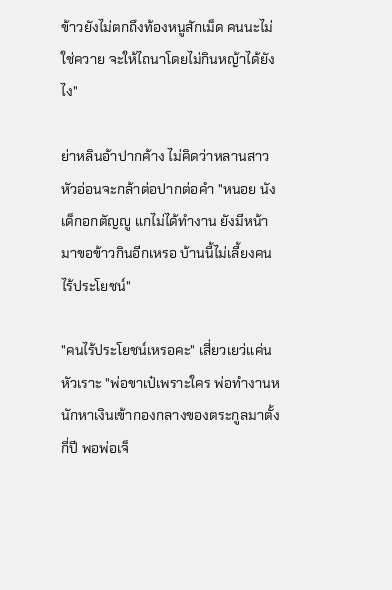ข้าวยังไม่ตกถึงท้องหนูสักเม็ด คนนะไม่ใช่ควาย จะให้ไถนาโดยไม่กินหญ้าได้ยังไง"

ย่าหลินอ้าปากค้าง ไม่คิดว่าหลานสาวหัวอ่อนจะกล้าต่อปากต่อคำ "หนอย นังเด็กอกตัญญู แกไม่ได้ทำงาน ยังมีหน้ามาขอข้าวกินอีกเหรอ บ้านนี้ไม่เลี้ยงคนไร้ประโยชน์"

"คนไร้ประโยชน์เหรอคะ" เสี่ยวเยว่แค่นหัวเราะ "พ่อขาเป๋เพราะใคร พ่อทำงานหนักหาเงินเข้ากองกลางของตระกูลมาตั้งกี่ปี พอพ่อเจ็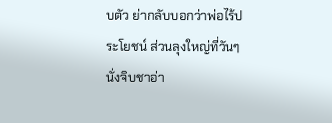บตัว ย่ากลับบอกว่าพ่อไร้ประโยชน์ ส่วนลุงใหญ่ที่วันๆ นั่งจิบชาอ่า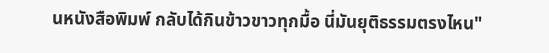นหนังสือพิมพ์ กลับได้กินข้าวขาวทุกมื้อ นี่มันยุติธรรมตรงไหน"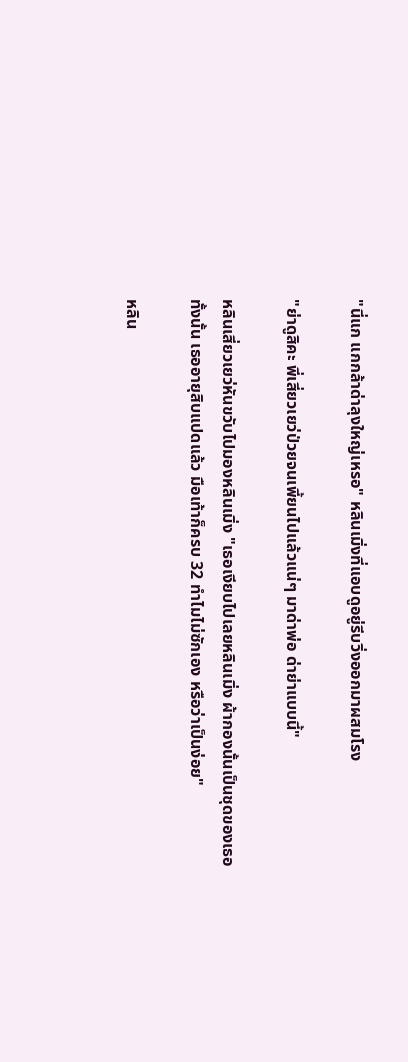"นี่แก แกกล้าด่าลุงใหญ่เหรอ" หลินเมิ่งที่แอบดูอยู่รีบวิ่งออกมาผสมโรง

"ย่าดูสิคะ พี่เสี่ยวเยว่ป่วยจนเพี้ยนไปแล้วแน่ๆ มาด่าพ่อ ด่าย่าแบบนี้"

หลินเสี่ยวเยว่หันขวับไปมองหลินเมิ่ง "เธอเงียบไปเลยหลินเมิ่ง ผ้ากองนั้นเป็นชุดของเธอทั้งนั้น เธออายุสิบแปดแล้ว มือเท้าก็ครบ 32 ทำไมไม่ซักเอง หรือว่าเป็นง่อย"

หลิน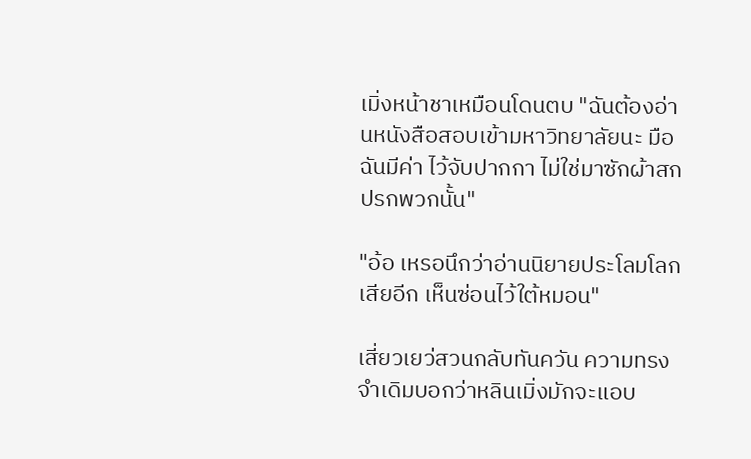เมิ่งหน้าชาเหมือนโดนตบ "ฉันต้องอ่านหนังสือสอบเข้ามหาวิทยาลัยนะ มือฉันมีค่า ไว้จับปากกา ไม่ใช่มาซักผ้าสกปรกพวกนั้น"

"อ้อ เหรอนึกว่าอ่านนิยายประโลมโลกเสียอีก เห็นซ่อนไว้ใต้หมอน"

เสี่ยวเยว่สวนกลับทันควัน ความทรงจำเดิมบอกว่าหลินเมิ่งมักจะแอบ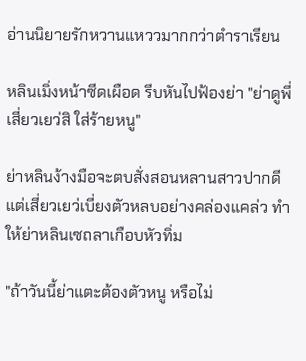อ่านนิยายรักหวานแหววมากกว่าตำราเรียน

หลินเมิ่งหน้าซีดเผือด รีบหันไปฟ้องย่า "ย่าดูพี่เสี่ยวเยว่สิ ใส่ร้ายหนู"

ย่าหลินง้างมือจะตบสั่งสอนหลานสาวปากดี แต่เสี่ยวเยว่เบี่ยงตัวหลบอย่างคล่องแคล่ว ทำให้ย่าหลินเซถลาเกือบหัวทิ่ม

"ถ้าวันนี้ย่าแตะต้องตัวหนู หรือไม่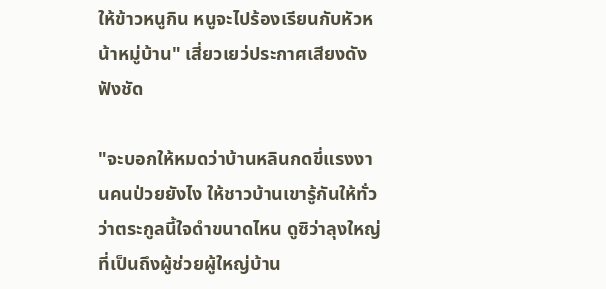ให้ข้าวหนูกิน หนูจะไปร้องเรียนกับหัวหน้าหมู่บ้าน" เสี่ยวเยว่ประกาศเสียงดังฟังชัด

"จะบอกให้หมดว่าบ้านหลินกดขี่แรงงานคนป่วยยังไง ให้ชาวบ้านเขารู้กันให้ทั่วว่าตระกูลนี้ใจดำขนาดไหน ดูซิว่าลุงใหญ่ที่เป็นถึงผู้ช่วยผู้ใหญ่บ้าน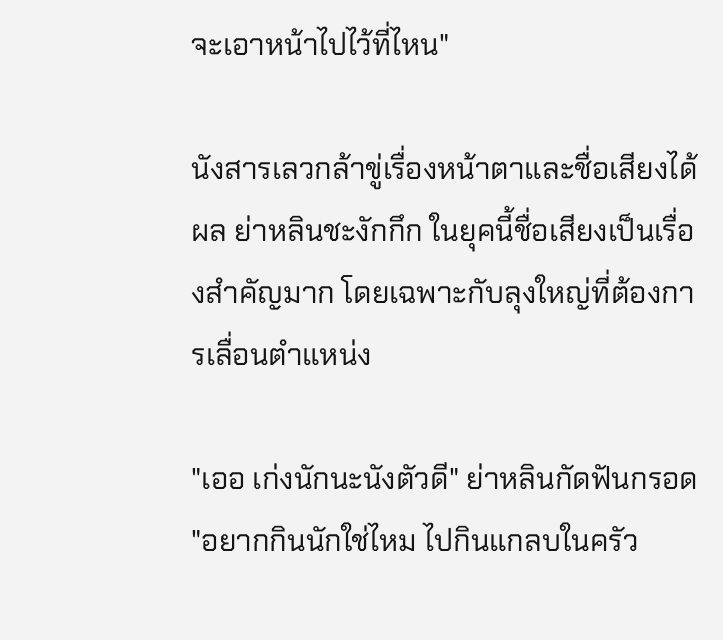จะเอาหน้าไปไว้ที่ไหน"

นังสารเลวกล้าขู่เรื่องหน้าตาและชื่อเสียงได้ผล ย่าหลินชะงักกึก ในยุคนี้ชื่อเสียงเป็นเรื่องสำคัญมาก โดยเฉพาะกับลุงใหญ่ที่ต้องการเลื่อนตำแหน่ง

"เออ เก่งนักนะนังตัวดี" ย่าหลินกัดฟันกรอด "อยากกินนักใช่ไหม ไปกินแกลบในครัว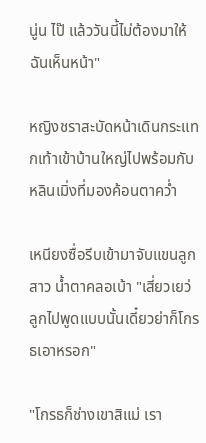นู่น ไป๊ แล้ววันนี้ไม่ต้องมาให้ฉันเห็นหน้า"

หญิงชราสะบัดหน้าเดินกระแทกเท้าเข้าบ้านใหญ่ไปพร้อมกับหลินเมิ่งที่มองค้อนตาคว่ำ

เหนียงซื่อรีบเข้ามาจับแขนลูกสาว น้ำตาคลอเบ้า "เสี่ยวเยว่ ลูกไปพูดแบบนั้นเดี๋ยวย่าก็โกรธเอาหรอก"

"โกรธก็ช่างเขาสิแม่ เรา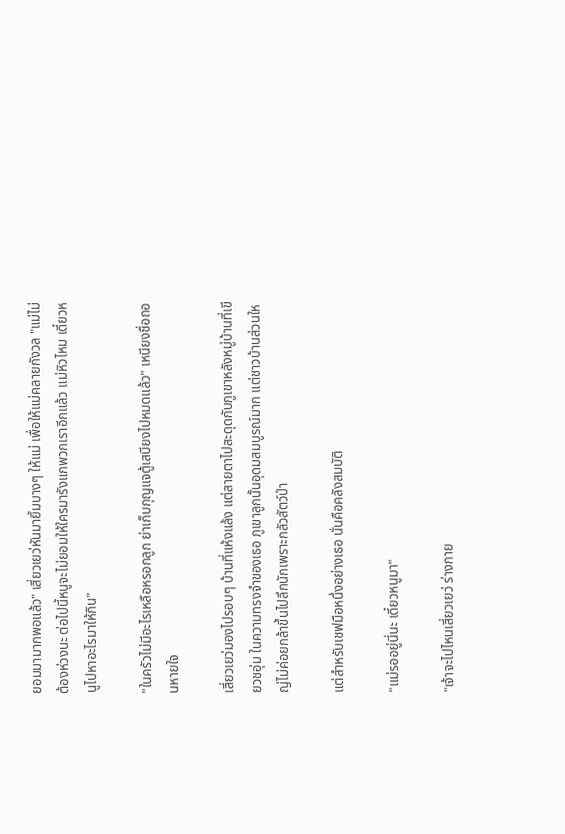ยอมมามากพอแล้ว" เสี่ยวเยว่หันมายิ้มบางๆ ให้แม่ เพื่อให้แม่คลายกังวล "แม่ไม่ต้องห่วงนะ ต่อไปนี้หนูจะไม่ยอมให้ใครมารังแกพวกเราอีกแล้ว แม่หิวไหม เดี๋ยวหนูไปหาอะไรมาให้กิน"

"ในครัวไม่มีอะไรเหลือหรอกลูก ย่าเก็บกุญแจตู้เสบียงไปหมดแล้ว" เหนียงซื่อถอนหายใจ

เสี่ยวเยว่มองไปรอบๆ บ้านที่แห้งแล้ง แต่สายตาไปสะดุดกับภูเขาหลังหมู่บ้านที่เขียวชอุ่ม ในความทรงจำของเธอ ภูเขาลูกนั้นอุดมสมบูรณ์มาก แต่ชาวบ้านส่วนใหญ่ไม่ค่อยกล้าขึ้นไปลึกนักเพราะกลัวสัตว์ป่า

แต่สำหรับเชฟมือหนึ่งอย่างเธอ นั่นคือคลังสมบัติ

"แม่รออยู่นี่นะ เดี๋ยวหนูมา"

"เจ้าจะไปไหนเสี่ยวเยว่ ร่างกาย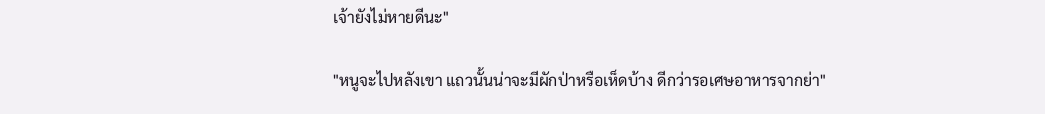เจ้ายังไม่หายดีนะ"

"หนูจะไปหลังเขา แถวนั้นน่าจะมีผักป่าหรือเห็ดบ้าง ดีกว่ารอเศษอาหารจากย่า"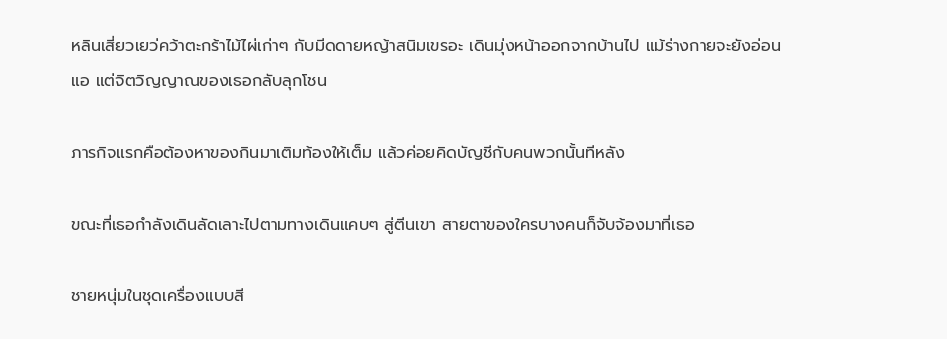หลินเสี่ยวเยว่คว้าตะกร้าไม้ไผ่เก่าๆ กับมีดดายหญ้าสนิมเขรอะ เดินมุ่งหน้าออกจากบ้านไป แม้ร่างกายจะยังอ่อนแอ แต่จิตวิญญาณของเธอกลับลุกโชน

ภารกิจแรกคือต้องหาของกินมาเติมท้องให้เต็ม แล้วค่อยคิดบัญชีกับคนพวกนั้นทีหลัง

ขณะที่เธอกำลังเดินลัดเลาะไปตามทางเดินแคบๆ สู่ตีนเขา สายตาของใครบางคนก็จับจ้องมาที่เธอ

ชายหนุ่มในชุดเครื่องแบบสี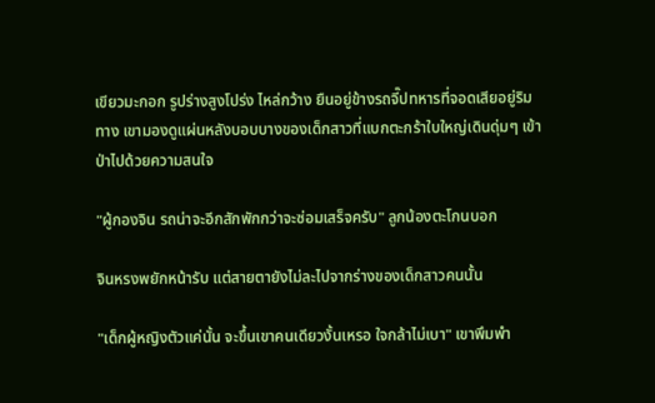เขียวมะกอก รูปร่างสูงโปร่ง ไหล่กว้าง ยืนอยู่ข้างรถจี๊ปทหารที่จอดเสียอยู่ริมทาง เขามองดูแผ่นหลังบอบบางของเด็กสาวที่แบกตะกร้าใบใหญ่เดินดุ่มๆ เข้าป่าไปด้วยความสนใจ

"ผู้กองจิน รถน่าจะอีกสักพักกว่าจะซ่อมเสร็จครับ" ลูกน้องตะโกนบอก

จินหรงพยักหน้ารับ แต่สายตายังไม่ละไปจากร่างของเด็กสาวคนนั้น

"เด็กผู้หญิงตัวแค่นั้น จะขึ้นเขาคนเดียวงั้นเหรอ ใจกล้าไม่เบา" เขาพึมพำ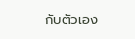กับตัวเอง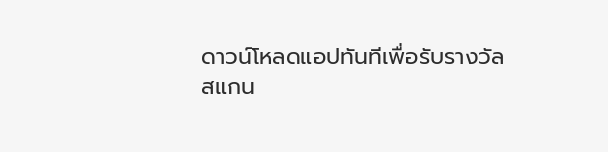ดาวน์โหลดแอปทันทีเพื่อรับรางวัล
สแกน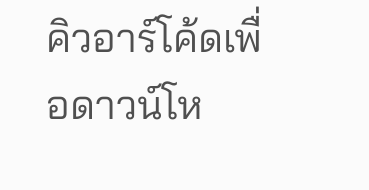คิวอาร์โค้ดเพื่อดาวน์โห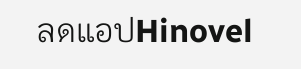ลดแอปHinovel